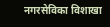नगरसेविका विशाखा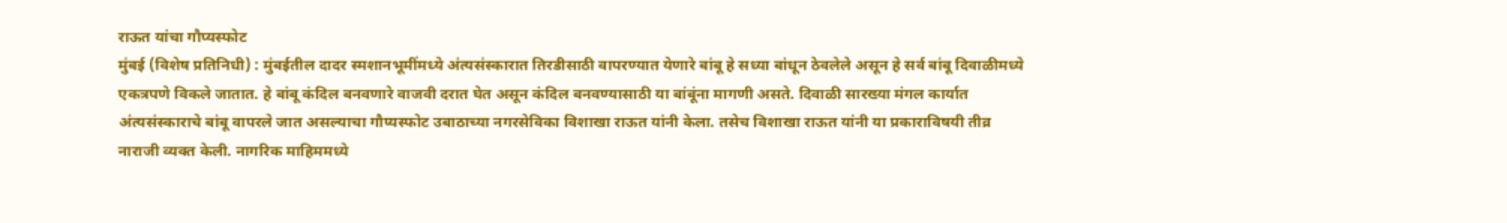राऊत यांचा गौप्यस्फोट
मुंबई (विशेष प्रतिनिधी) : मुंबईतील दादर स्मशानभूमींमध्ये अंत्यसंस्कारात तिरडीसाठी वापरण्यात येणारे बांबू हे सध्या बांधून ठेवलेले असून हे सर्व बांबू दिवाळीमध्ये एकत्रपणे विकले जातात. हे बांबू कंदिल बनवणारे वाजवी दरात घेत असून कंदिल बनवण्यासाठी या बांबूंना मागणी असते. दिवाळी सारख्या मंगल कार्यात अंत्यसंस्काराचे बांबू वापरले जात असल्याचा गौप्यस्फोट उबाठाच्या नगरसेविका विशाखा राऊत यांनी केला. तसेच विशाखा राऊत यांनी या प्रकाराविषयी तीव्र नाराजी व्यक्त केली. नागरिक माहिममध्ये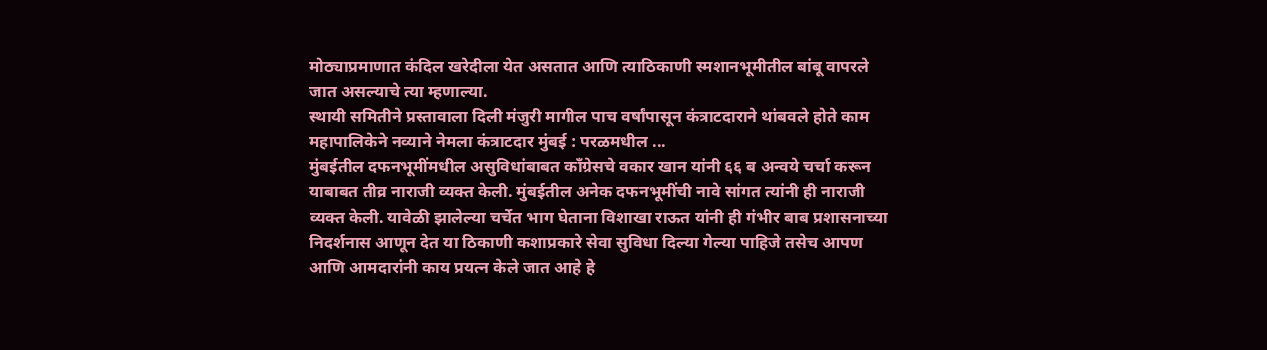मोठ्याप्रमाणात कंदिल खरेदीला येत असतात आणि त्याठिकाणी स्मशानभूमीतील बांबू वापरले जात असल्याचे त्या म्हणाल्या.
स्थायी समितीने प्रस्तावाला दिली मंजुरी मागील पाच वर्षांपासून कंत्राटदाराने थांबवले होते काम महापालिकेने नव्याने नेमला कंत्राटदार मुंबई : परळमधील ...
मुंबईतील दफनभूमींमधील असुविधांबाबत काँग्रेसचे वकार खान यांनी ६६ ब अन्वये चर्चा करून याबाबत तीव्र नाराजी व्यक्त केली. मुंबईतील अनेक दफनभूमींची नावे सांगत त्यांनी ही नाराजी व्यक्त केली. यावेळी झालेल्या चर्चेत भाग घेताना विशाखा राऊत यांनी ही गंभीर बाब प्रशासनाच्या निदर्शनास आणून देत या ठिकाणी कशाप्रकारे सेवा सुविधा दिल्या गेल्या पाहिजे तसेच आपण आणि आमदारांनी काय प्रयत्न केले जात आहे हे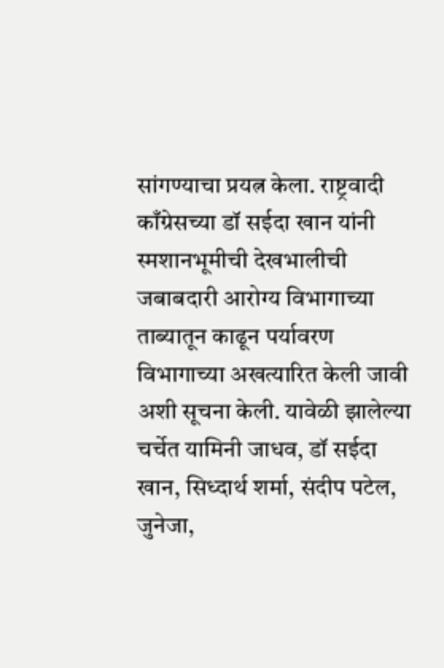सांगण्याचा प्रयत्न केला. राष्ट्रवादी काँग्रेसच्या डॉ सईदा खान यांनी स्मशानभूमीची देखभालीची जबाबदारी आरोग्य विभागाच्या ताब्यातून काढून पर्यावरण विभागाच्या अखत्यारित केली जावी अशी सूचना केली. यावेळी झालेल्या चर्चेत यामिनी जाधव, डॉ सईदा खान, सिध्दार्थ शर्मा, संदीप पटेल, जुनेजा,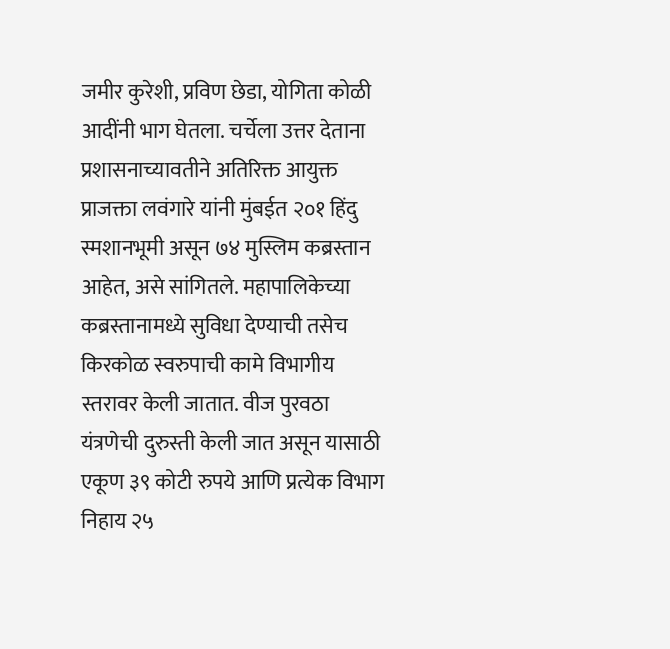जमीर कुरेशी, प्रविण छेडा, योगिता कोळी आदींनी भाग घेतला. चर्चेला उत्तर देताना प्रशासनाच्यावतीने अतिरिक्त आयुक्त प्राजक्ता लवंगारे यांनी मुंबईत २०१ हिंदु स्मशानभूमी असून ७४ मुस्लिम कब्रस्तान आहेत, असे सांगितले. महापालिकेच्या कब्रस्तानामध्ये सुविधा देण्याची तसेच किरकोळ स्वरुपाची कामे विभागीय स्तरावर केली जातात. वीज पुरवठा यंत्रणेची दुरुस्ती केली जात असून यासाठी एकूण ३९ कोटी रुपये आणि प्रत्येक विभाग निहाय २५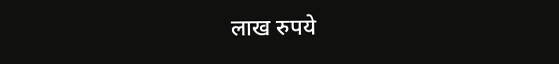लाख रुपये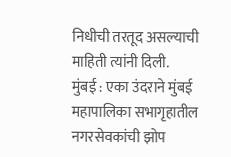निधीची तरतूद असल्याची माहिती त्यांनी दिली.
मुंबई : एका उंदराने मुंबई महापालिका सभागृहातील नगरसेवकांची झोप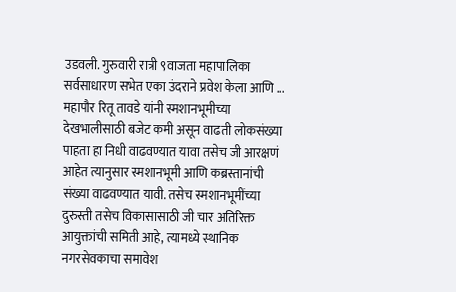उडवली. गुरुवारी रात्री ९वाजता महापालिका सर्वसाधारण सभेत एका उंदराने प्रवेश केला आणि ...
महापौर रितू तावडे यांनी स्मशानभूमीच्या देखभालीसाठी बजेट कमी असून वाढती लोकसंख्या पाहता हा निधी वाढवण्यात यावा तसेच जी आरक्षणं आहेत त्यानुसार स्मशानभूमी आणि कब्रस्तानांची संख्या वाढवण्यात यावी. तसेच स्मशानभूमींच्या दुरुस्ती तसेच विकासासाठी जी चार अतिरिक्त आयुक्तांची समिती आहे, त्यामध्ये स्थानिक नगरसेवकाचा समावेश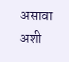असावा अशी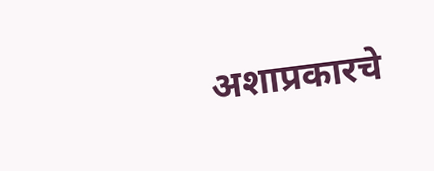अशाप्रकारचे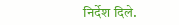निर्देश दिले.